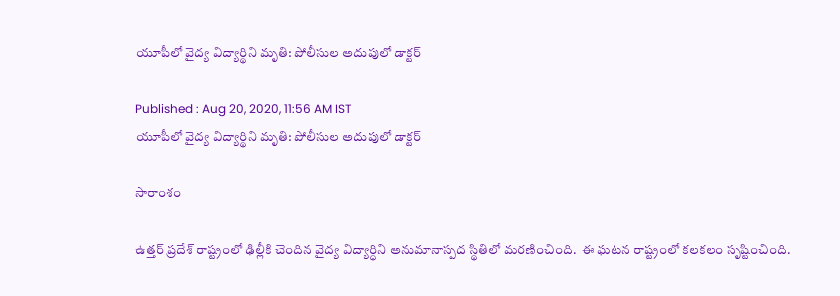యూపీలో వైద్య విద్యార్థిని మృతి: పోలీసుల అదుపులో డాక్టర్

Published : Aug 20, 2020, 11:56 AM IST
యూపీలో వైద్య విద్యార్థిని మృతి: పోలీసుల అదుపులో డాక్టర్

సారాంశం

ఉత్తర్ ప్రదేశ్ రాష్ట్రంలో ఢిల్లీకి చెందిన వైద్య విద్యార్ధిని అనుమానాస్పద స్థితిలో మరణించింది.  ఈ ఘటన రాష్ట్రంలో కలకలం సృష్టించింది.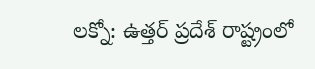లక్నో: ఉత్తర్ ప్రదేశ్ రాష్ట్రంలో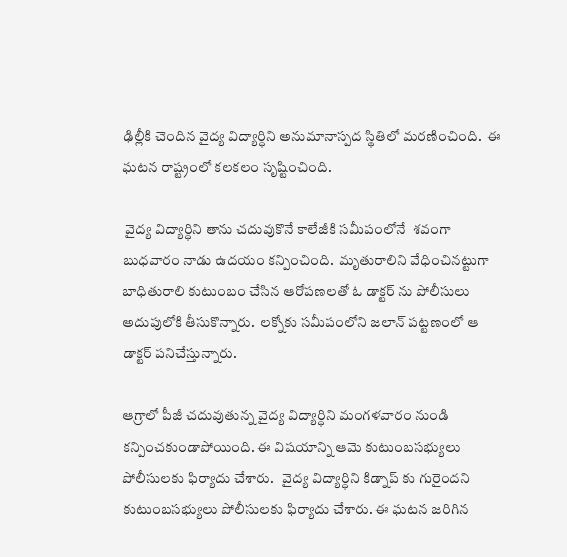ఢిల్లీకి చెందిన వైద్య విద్యార్ధిని అనుమానాస్పద స్థితిలో మరణించింది.  ఈ ఘటన రాష్ట్రంలో కలకలం సృష్టించింది.

 వైద్య విద్యార్ధిని తాను చదువుకొనే కాలేజీకి సమీపంలోనే  శవంగా బుధవారం నాడు ఉదయం కన్పించింది.  మృతురాలిని వేధించినట్టుగా బాధితురాలి కుటుంబం చేసిన ఆరోపణలతో ఓ డాక్టర్ ను పోలీసులు అదుపులోకి తీసుకొన్నారు.  లక్నోకు సమీపంలోని జలాన్ పట్టణంలో ఆ డాక్టర్ పనిచేస్తున్నారు.

ఆగ్రాలో పీజీ చదువుతున్న వైద్య విద్యార్ధిని మంగళవారం నుండి కన్పించకుండాపోయింది. ఈ విషయాన్ని ఆమె కుటుంబసభ్యులు పోలీసులకు ఫిర్యాదు చేశారు.   వైద్య విద్యార్ధిని కిడ్నాప్ కు గురైందని కుటుంబసభ్యులు పోలీసులకు ఫిర్యాదు చేశారు. ఈ ఘటన జరిగిన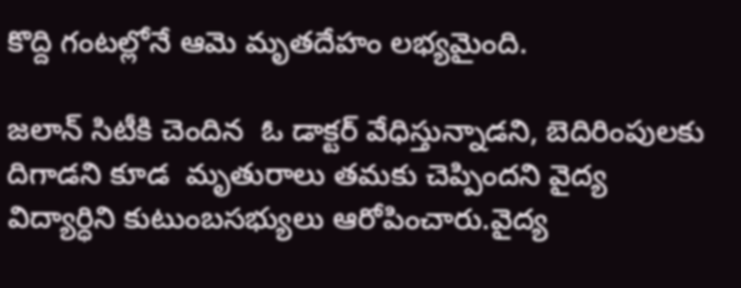కొద్ది గంటల్లోనే ఆమె మృతదేహం లభ్యమైంది.

జలాన్ సిటీకి చెందిన  ఓ డాక్టర్ వేధిస్తున్నాడని, బెదిరింపులకు దిగాడని కూడ  మృతురాలు తమకు చెప్పిందని వైద్య విద్యార్ధిని కుటుంబసభ్యులు ఆరోపించారు.వైద్య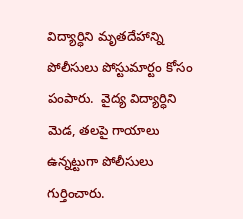విద్యార్ధిని మృతదేహాన్ని పోలీసులు పోస్టుమార్టం కోసం పంపారు.  వైద్య విద్యార్ధిని మెడ, తలపై గాయాలు ఉన్నట్టుగా పోలీసులు గుర్తించారు.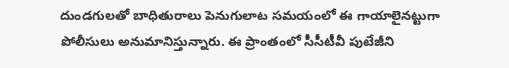దుండగులతో బాధితురాలు పెనుగులాట సమయంలో ఈ గాయాలైనట్టుగా పోలీసులు అనుమానిస్తున్నారు. ఈ ప్రాంతంలో సీసీటీవీ పుటేజీని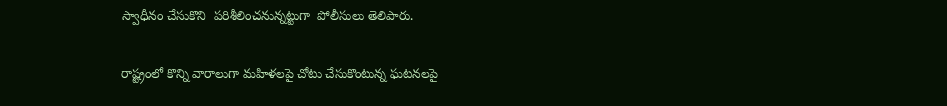స్వాధీనం చేసుకొని  పరిశీలించనున్నట్టుగా  పోలీసులు తెలిపారు.

రాష్ట్రంలో కొన్ని వారాలుగా మహిళలపై చోటు చేసుకొంటున్న ఘటనలపై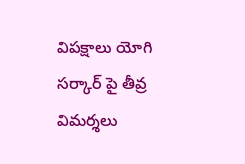విపక్షాలు యోగి సర్కార్ పై తీవ్ర విమర్శలు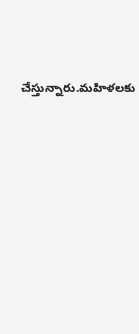చేస్తున్నారు.మహిళలకు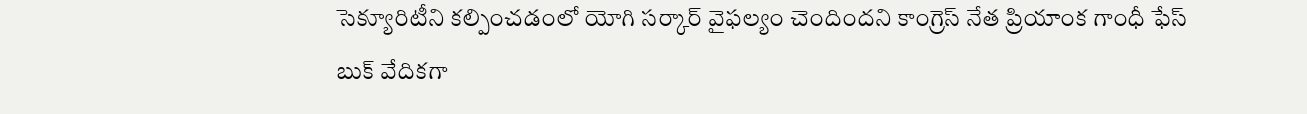సెక్యూరిటీని కల్పించడంలో యోగి సర్కార్ వైఫల్యం చెందిందని కాంగ్రెస్ నేత ప్రియాంక గాంధీ ఫేస్ బుక్ వేదికగా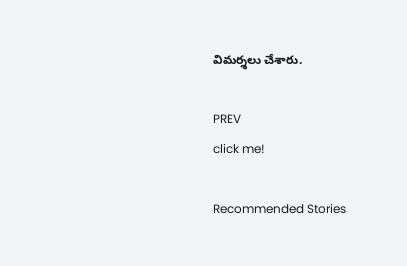విమర్శలు చేశారు.

PREV
click me!

Recommended Stories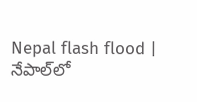Nepal flash flood | నేపాల్‌లో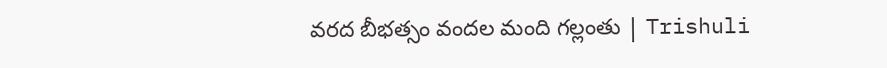వరద బీభత్సం వందల మంది గల్లంతు | Trishuli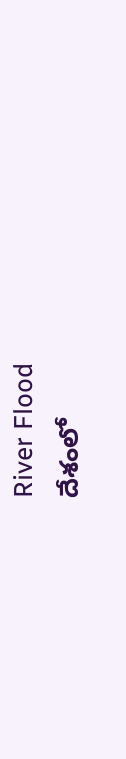River Flood
దేశంలో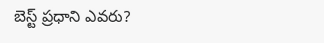బెస్ట్ ప్రధాని ఎవరు?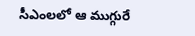సీఎంలలో ఆ ముగ్గురే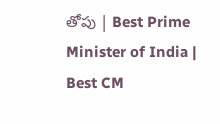తోపు | Best Prime Minister of India | Best CM